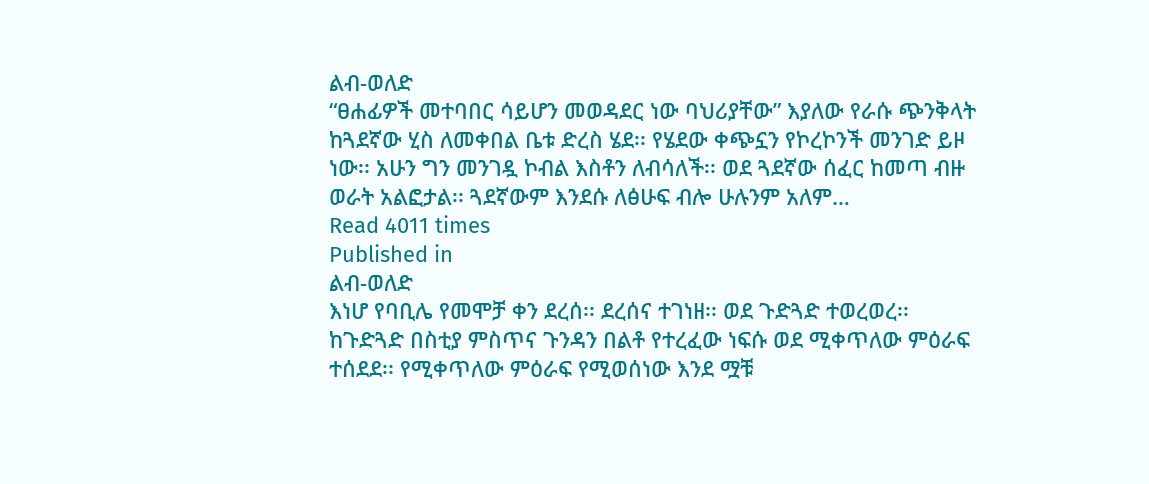ልብ-ወለድ
“ፀሐፊዎች መተባበር ሳይሆን መወዳደር ነው ባህሪያቸው” እያለው የራሱ ጭንቅላት ከጓደኛው ሂስ ለመቀበል ቤቱ ድረስ ሄደ፡፡ የሄደው ቀጭኗን የኮረኮንች መንገድ ይዞ ነው፡፡ አሁን ግን መንገዷ ኮብል እስቶን ለብሳለች፡፡ ወደ ጓደኛው ሰፈር ከመጣ ብዙ ወራት አልፎታል፡፡ ጓደኛውም እንደሱ ለፅሁፍ ብሎ ሁሉንም አለም…
Read 4011 times
Published in
ልብ-ወለድ
እነሆ የባቢሌ የመሞቻ ቀን ደረሰ፡፡ ደረሰና ተገነዘ፡፡ ወደ ጉድጓድ ተወረወረ፡፡ ከጉድጓድ በስቲያ ምስጥና ጉንዳን በልቶ የተረፈው ነፍሱ ወደ ሚቀጥለው ምዕራፍ ተሰደደ፡፡ የሚቀጥለው ምዕራፍ የሚወሰነው እንደ ሟቹ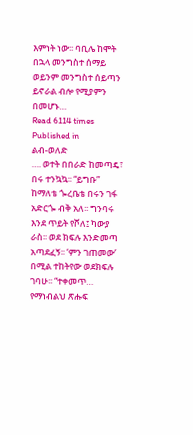እምነት ነው፡፡ ባቢሌ ከሞት በኋላ መንግስተ ሰማይ ወይንም መንግስተ ሰይጣን ይኖራል ብሎ የሚያምን በመሆኑ…
Read 6114 times
Published in
ልብ-ወለድ
…. ወተት በበራድ ከመጣዴ፣ በሩ ተንኳኳ፡፡ “ይግቡ” ከማለቴ ጐረቤቴ በሩን ገፋ አድርጐ ብቅ አለ፡፡ ግንባሩ እንደ ጥይት የሾለ፤ ካውያ ራስ፡፡ ወደ ክፍሉ እንድመጣ አጣደፈኝ፡፡ ‘ምን ገጠመው’ በሚል ተከትየው ወደክፍሉ ገባሁ፡፡ “ተቀመጥ… የማነብልህ ጽሑፍ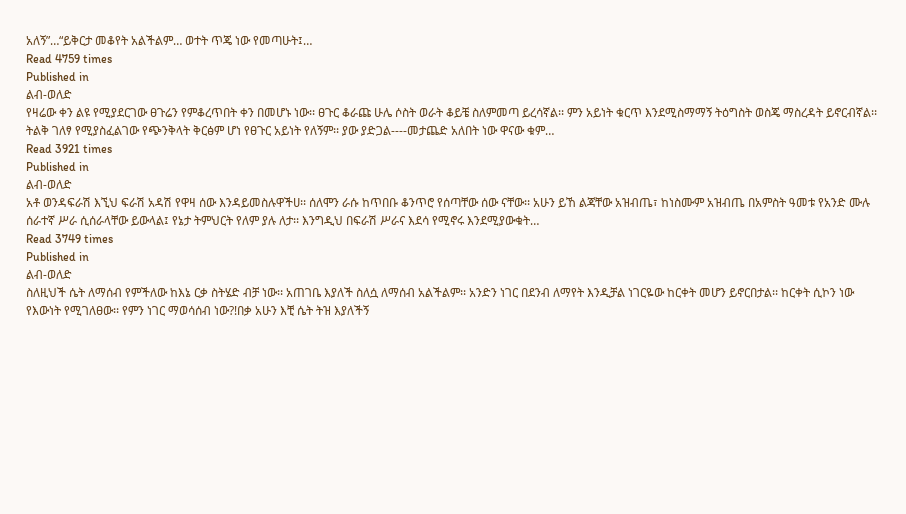አለኝ”…“ይቅርታ መቆየት አልችልም… ወተት ጥጄ ነው የመጣሁት፤…
Read 4759 times
Published in
ልብ-ወለድ
የዛሬው ቀን ልዩ የሚያደርገው ፀጉሬን የምቆረጥበት ቀን በመሆኑ ነው፡፡ ፀጉር ቆራጩ ሁሌ ሶስት ወራት ቆይቼ ስለምመጣ ይረሳኛል፡፡ ምን አይነት ቁርጥ እንደሚስማማኝ ትዕግስት ወስጄ ማስረዳት ይኖርብኛል፡፡ ትልቅ ገለፃ የሚያስፈልገው የጭንቅላት ቅርፅም ሆነ የፀጉር አይነት የለኝም፡፡ ያው ያድጋል----መታጨድ አለበት ነው ዋናው ቁም…
Read 3921 times
Published in
ልብ-ወለድ
አቶ ወንዳፍራሽ እኚህ ፍራሽ አዳሽ የዋዛ ሰው እንዳይመስሉዋችሀ፡፡ ሰለሞን ራሱ ከጥበቡ ቆንጥሮ የሰጣቸው ሰው ናቸው፡፡ አሁን ይኸ ልጃቸው አዝብጤ፣ ከነስሙም አዝብጤ በአምስት ዓመቱ የአንድ ሙሉ ሰራተኛ ሥራ ሲሰራላቸው ይውላል፤ የኔታ ትምህርት የለም ያሉ ለታ፡፡ እንግዲህ በፍራሽ ሥራና እደሳ የሚኖሩ እንደሚያውቁት…
Read 3749 times
Published in
ልብ-ወለድ
ስለዚህች ሴት ለማሰብ የምችለው ከእኔ ርቃ ስትሄድ ብቻ ነው፡፡ አጠገቤ እያለች ስለሷ ለማሰብ አልችልም፡፡ አንድን ነገር በደንብ ለማየት እንዲቻል ነገርዬው ከርቀት መሆን ይኖርበታል፡፡ ከርቀት ሲኮን ነው የእውነት የሚገለፀው፡፡ የምን ነገር ማወሳሰብ ነው?!በቃ አሁን እቺ ሴት ትዝ እያለችኝ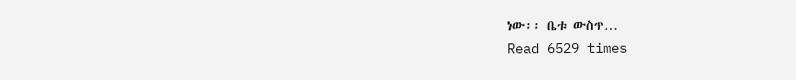ነው፡፡ ቤቱ ውስጥ…
Read 6529 times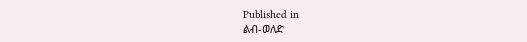Published in
ልብ-ወለድ